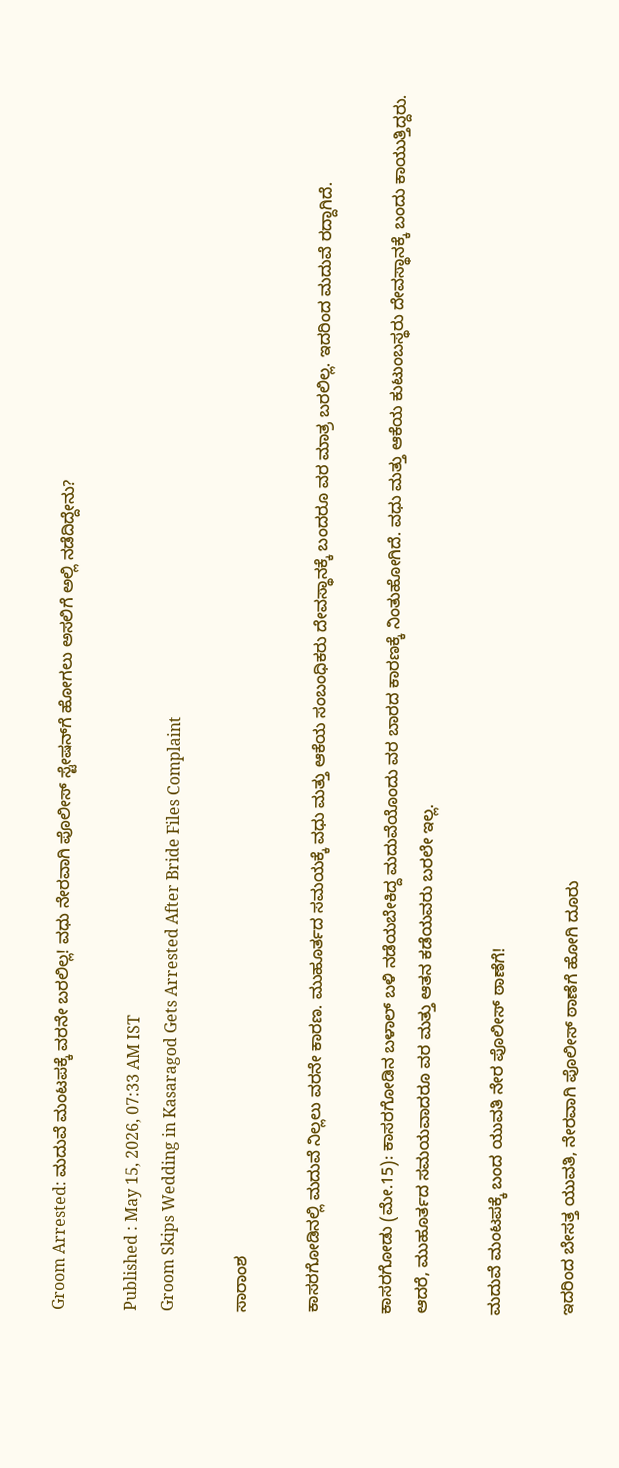Groom Arrested: ಮದುವೆ ಮಂಟಪಕ್ಕೆ ವರನೇ ಬರಲಿಲ್ಲ! ವಧು ನೇರವಾಗಿ ಪೊಲೀಸ್ ಸ್ಟೇಷನ್‌ಗೆ ಹೋಗಲು ಅಸಲಿಗೆ ಅಲ್ಲಿ ನಡೆದಿದ್ದೇನು?

Published : May 15, 2026, 07:33 AM IST
Groom Skips Wedding in Kasaragod Gets Arrested After Bride Files Complaint

ಸಾರಾಂಶ

ಕಾಸರಗೋಡಿನಲ್ಲಿ ಮದುವೆ ನಿಲ್ಲಲು ವರನೇ ಕಾರಣ. ಮುಹೂರ್ತದ ಸಮಯಕ್ಕೆ ವಧು ಮತ್ತು ಆಕೆಯ ಸಂಬಂಧಿಕರು ದೇವಸ್ಥಾನಕ್ಕೆ ಬಂದರೂ ವರ ಮಾತ್ರ ಬರಲಿಲ್ಲ. ಇದರಿಂದ ಮದುವೆ ರದ್ದಾಗಿದೆ.

ಕಾಸರಗೋಡು (ಮೇ.15): ಕಾಸರಗೋಡಿನ ಬಳಾಲ್ ಬಳಿ ನಡೆಯಬೇಕಿದ್ದ ಮದುವೆಯೊಂದು ವರ ಬಾರದ ಕಾರಣಕ್ಕೆ ನಿಂತುಹೋಗಿದೆ. ವಧು ಮತ್ತು ಆಕೆಯ ಕುಟುಂಬಸ್ಥರು ದೇವಸ್ಥಾನಕ್ಕೆ ಬಂದು ಕಾಯುತ್ತಿದ್ದರು. ಆದರೆ, ಮುಹೂರ್ತದ ಸಮಯವಾದರೂ ವರ ಮತ್ತು ಆತನ ಕಡೆಯವರು ಬರಲೇ ಇಲ್ಲ.

ಮದುವೆ ಮಂಟಪಕ್ಕೆ ಬಂದ ಯುವತಿ ನೇರ ಪೊಲೀಸ್ ಠಾಣೆಗೆ!

ಇದರಿಂದ ಬೇಸತ್ತ ಯುವತಿ, ನೇರವಾಗಿ ಪೊಲೀಸ್ ಠಾಣೆಗೆ ಹೋಗಿ ದೂರು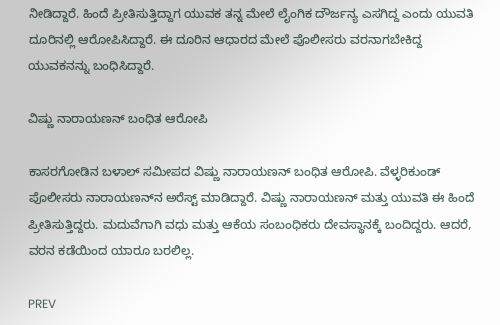ನೀಡಿದ್ದಾರೆ. ಹಿಂದೆ ಪ್ರೀತಿಸುತ್ತಿದ್ದಾಗ ಯುವಕ ತನ್ನ ಮೇಲೆ ಲೈಂಗಿಕ ದೌರ್ಜನ್ಯ ಎಸಗಿದ್ದ ಎಂದು ಯುವತಿ ದೂರಿನಲ್ಲಿ ಆರೋಪಿಸಿದ್ದಾರೆ. ಈ ದೂರಿನ ಆಧಾರದ ಮೇಲೆ ಪೊಲೀಸರು ವರನಾಗಬೇಕಿದ್ದ ಯುವಕನನ್ನು ಬಂಧಿಸಿದ್ದಾರೆ.

ವಿಷ್ಣು ನಾರಾಯಣನ್ ಬಂಧಿತ ಆರೋಪಿ

ಕಾಸರಗೋಡಿನ ಬಳಾಲ್ ಸಮೀಪದ ವಿಷ್ಣು ನಾರಾಯಣನ್ ಬಂಧಿತ ಆರೋಪಿ. ವೆಳ್ಳರಿಕುಂಡ್ ಪೊಲೀಸರು ನಾರಾಯಣನ್‌ನ ಅರೆಸ್ಟ್ ಮಾಡಿದ್ದಾರೆ. ವಿಷ್ಣು ನಾರಾಯಣನ್ ಮತ್ತು ಯುವತಿ ಈ ಹಿಂದೆ ಪ್ರೀತಿಸುತ್ತಿದ್ದರು. ಮದುವೆಗಾಗಿ ವಧು ಮತ್ತು ಆಕೆಯ ಸಂಬಂಧಿಕರು ದೇವಸ್ಥಾನಕ್ಕೆ ಬಂದಿದ್ದರು. ಆದರೆ, ವರನ ಕಡೆಯಿಂದ ಯಾರೂ ಬರಲಿಲ್ಲ.

PREV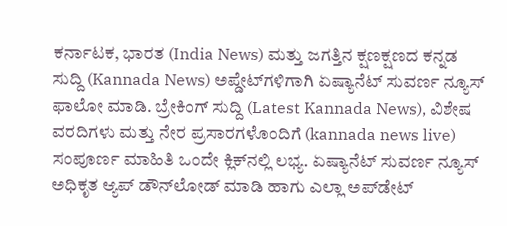ಕರ್ನಾಟಕ, ಭಾರತ (India News) ಮತ್ತು ಜಗತ್ತಿನ ಕ್ಷಣಕ್ಷಣದ ಕನ್ನಡ ಸುದ್ದಿ (Kannada News) ಅಪ್ಡೇಟ್‌ಗಳಿಗಾಗಿ ಏಷ್ಯಾನೆಟ್ ಸುವರ್ಣ ನ್ಯೂಸ್‌ ಫಾಲೋ ಮಾಡಿ. ಬ್ರೇಕಿಂಗ್ ಸುದ್ದಿ (Latest Kannada News), ವಿಶೇಷ ವರದಿಗಳು ಮತ್ತು ನೇರ ಪ್ರಸಾರಗಳೊಂದಿಗೆ (kannada news live) ಸಂಪೂರ್ಣ ಮಾಹಿತಿ ಒಂದೇ ಕ್ಲಿಕ್‌ನಲ್ಲಿ ಲಭ್ಯ. ಏಷ್ಯಾನೆಟ್ ಸುವರ್ಣ ನ್ಯೂಸ್ ಅಧಿಕೃತ ಆ್ಯಪ್ ಡೌನ್‌ಲೋಡ್ ಮಾಡಿ ಹಾಗು ಎಲ್ಲಾ ಅಪ್‌ಡೇಟ್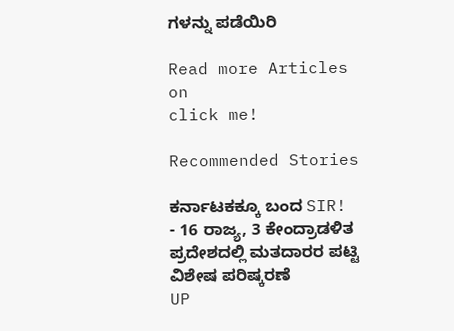ಗಳನ್ನು ಪಡೆಯಿರಿ

Read more Articles on
click me!

Recommended Stories

ಕರ್ನಾಟಕಕ್ಕೂ ಬಂದ SIR! - 16 ರಾಜ್ಯ, 3 ಕೇಂದ್ರಾಡಳಿತ ಪ್ರದೇಶದಲ್ಲಿ ಮತದಾರರ ಪಟ್ಟಿ ವಿಶೇಷ ಪರಿಷ್ಕರಣೆ
UP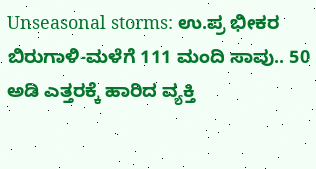Unseasonal storms: ಉ.ಪ್ರ ಭೀಕರ ಬಿರುಗಾಳಿ-ಮಳೆಗೆ 111 ಮಂದಿ ಸಾವು.. 50 ಅಡಿ ಎತ್ತರಕ್ಕೆ ಹಾರಿದ ವ್ಯಕ್ತಿ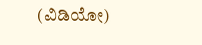(ವಿಡಿಯೋ)